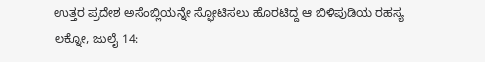ಉತ್ತರ ಪ್ರದೇಶ ಅಸೆಂಬ್ಲಿಯನ್ನೇ ಸ್ಫೋಟಿಸಲು ಹೊರಟಿದ್ದ ಆ ಬಿಳಿಪುಡಿಯ ರಹಸ್ಯ
ಲಕ್ನೋ, ಜುಲೈ 14: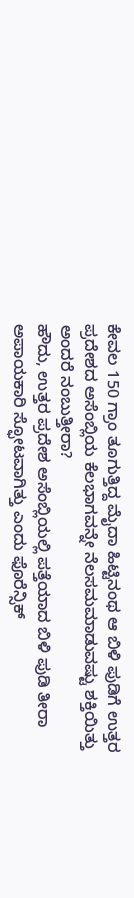ಕೇವಲ 150 ಗ್ರಾಂ ತೂಗುತ್ತಿದ್ದ ಮೈದಾ ಹಿಟ್ಟಿನಂಥ ಆ ಬಿಳಿ ಪುಡಿಗೆ ಉತ್ತರ ಪ್ರದೇಶದ ಅಸೆಂಬ್ಲಿಯ ಕೆಲಭಾಗವನ್ನೇ ನೆಲಸಮಮಾಡುವಷ್ಟು ಶಕ್ತಿಯಿತ್ತು ಅಂದರೆ ನಂಬುತ್ತೀರಾ?
ಹೌದು, ಉತ್ತರ ಪ್ರದೇಶ ಅಸೆಂಬ್ಲಿಯಲ್ಲಿ ಪತ್ತೆಯಾದ ಬಿಳಿ ಪುಡಿ ತೀರಾ ಅಪಾಯಕಾರಿ ಸ್ಫೋಟವಾಗಿತ್ತು ಎಂದು ಫೊರೆನ್ಸಿಕ್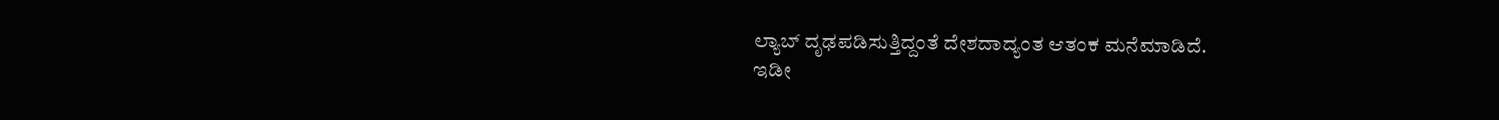ಲ್ಯಾಬ್ ದೃಢಪಡಿಸುತ್ತಿದ್ದಂತೆ ದೇಶದಾದ್ಯಂತ ಆತಂಕ ಮನೆಮಾಡಿದೆ.
ಇಡೀ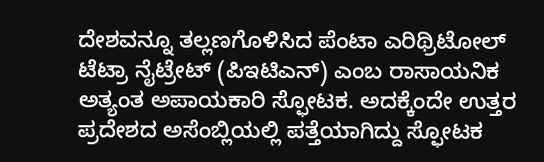ದೇಶವನ್ನೂ ತಲ್ಲಣಗೊಳಿಸಿದ ಪೆಂಟಾ ಎರಿಥ್ರಿಟೋಲ್ ಟೆಟ್ರಾ ನೈಟ್ರೇಟ್ (ಪಿಇಟಿಎನ್) ಎಂಬ ರಾಸಾಯನಿಕ ಅತ್ಯಂತ ಅಪಾಯಕಾರಿ ಸ್ಫೋಟಕ. ಅದಕ್ಕೆಂದೇ ಉತ್ತರ ಪ್ರದೇಶದ ಅಸೆಂಬ್ಲಿಯಲ್ಲಿ ಪತ್ತೆಯಾಗಿದ್ದು ಸ್ಫೋಟಕ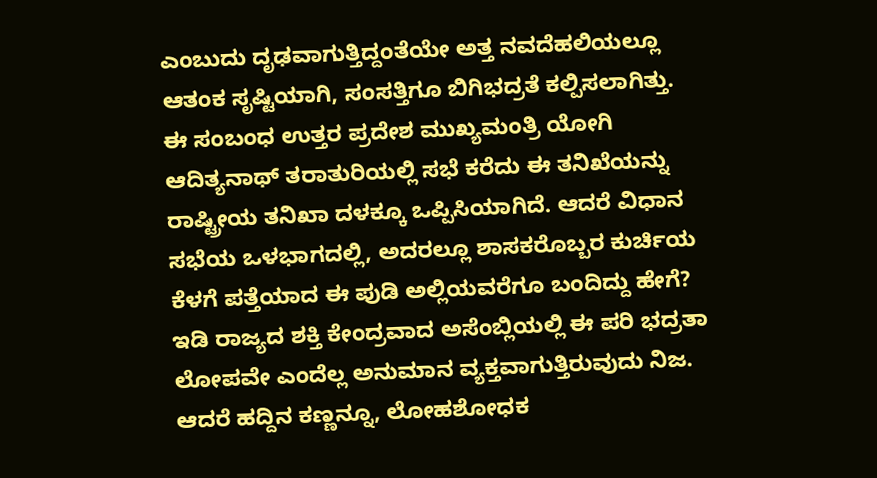ಎಂಬುದು ದೃಢವಾಗುತ್ತಿದ್ದಂತೆಯೇ ಅತ್ತ ನವದೆಹಲಿಯಲ್ಲೂ ಆತಂಕ ಸೃಷ್ಟಿಯಾಗಿ, ಸಂಸತ್ತಿಗೂ ಬಿಗಿಭದ್ರತೆ ಕಲ್ಪಿಸಲಾಗಿತ್ತು.
ಈ ಸಂಬಂಧ ಉತ್ತರ ಪ್ರದೇಶ ಮುಖ್ಯಮಂತ್ರಿ ಯೋಗಿ ಆದಿತ್ಯನಾಥ್ ತರಾತುರಿಯಲ್ಲಿ ಸಭೆ ಕರೆದು ಈ ತನಿಖೆಯನ್ನು ರಾಷ್ಟ್ರೀಯ ತನಿಖಾ ದಳಕ್ಕೂ ಒಪ್ಪಿಸಿಯಾಗಿದೆ. ಆದರೆ ವಿಧಾನ ಸಭೆಯ ಒಳಭಾಗದಲ್ಲಿ, ಅದರಲ್ಲೂ ಶಾಸಕರೊಬ್ಬರ ಕುರ್ಚಿಯ ಕೆಳಗೆ ಪತ್ತೆಯಾದ ಈ ಪುಡಿ ಅಲ್ಲಿಯವರೆಗೂ ಬಂದಿದ್ದು ಹೇಗೆ? ಇಡಿ ರಾಜ್ಯದ ಶಕ್ತಿ ಕೇಂದ್ರವಾದ ಅಸೆಂಬ್ಲಿಯಲ್ಲಿ ಈ ಪರಿ ಭದ್ರತಾ ಲೋಪವೇ ಎಂದೆಲ್ಲ ಅನುಮಾನ ವ್ಯಕ್ತವಾಗುತ್ತಿರುವುದು ನಿಜ.
ಆದರೆ ಹದ್ದಿನ ಕಣ್ಣನ್ನೂ, ಲೋಹಶೋಧಕ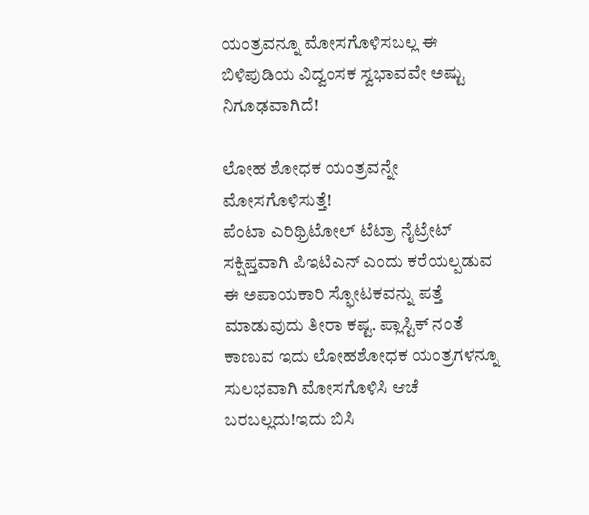ಯಂತ್ರವನ್ನೂ ಮೋಸಗೊಳಿಸಬಲ್ಲ ಈ ಬಿಳಿಪುಡಿಯ ವಿದ್ವಂಸಕ ಸ್ವಭಾವವೇ ಅಷ್ಟು ನಿಗೂಢವಾಗಿದೆ!

ಲೋಹ ಶೋಧಕ ಯಂತ್ರವನ್ನೇ ಮೋಸಗೊಳಿಸುತ್ತೆ!
ಪೆಂಟಾ ಎರಿಥ್ರಿಟೋಲ್ ಟೆಟ್ರಾ ನೈಟ್ರೇಟ್ ಸಕ್ಷಿಪ್ತವಾಗಿ ಪಿಇಟಿಎನ್ ಎಂದು ಕರೆಯಲ್ಪಡುವ ಈ ಅಪಾಯಕಾರಿ ಸ್ಫೋಟಕವನ್ನು ಪತ್ತೆ ಮಾಡುವುದು ತೀರಾ ಕಷ್ಟ. ಪ್ಲಾಸ್ಟಿಕ್ ನಂತೆ ಕಾಣುವ ಇದು ಲೋಹಶೋಧಕ ಯಂತ್ರಗಳನ್ನೂ ಸುಲಭವಾಗಿ ಮೋಸಗೊಳಿಸಿ ಆಚೆ ಬರಬಲ್ಲದು!ಇದು ಬಿಸಿ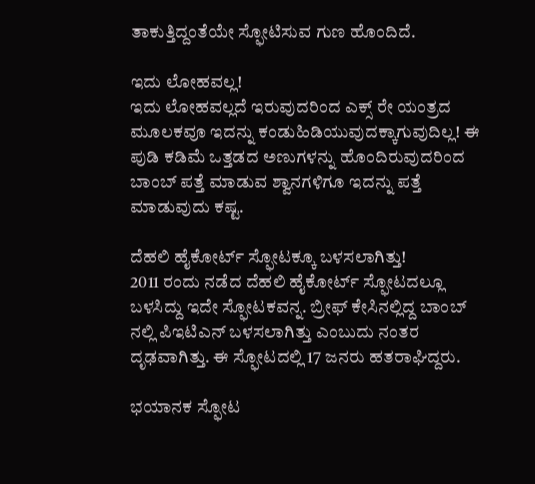ತಾಕುತ್ತಿದ್ದಂತೆಯೇ ಸ್ಫೋಟಿಸುವ ಗುಣ ಹೊಂದಿದೆ.

ಇದು ಲೋಹವಲ್ಲ!
ಇದು ಲೋಹವಲ್ಲದೆ ಇರುವುದರಿಂದ ಎಕ್ಸ್ ರೇ ಯಂತ್ರದ ಮೂಲಕವೂ ಇದನ್ನು ಕಂಡುಹಿಡಿಯುವುದಕ್ಕಾಗುವುದಿಲ್ಲ! ಈ ಪುಡಿ ಕಡಿಮೆ ಒತ್ತಡದ ಅಣುಗಳನ್ನು ಹೊಂದಿರುವುದರಿಂದ ಬಾಂಬ್ ಪತ್ತೆ ಮಾಡುವ ಶ್ವಾನಗಳಿಗೂ ಇದನ್ನು ಪತ್ತೆ ಮಾಡುವುದು ಕಷ್ಟ.

ದೆಹಲಿ ಹೈಕೋರ್ಟ್ ಸ್ಫೋಟಕ್ಕೂ ಬಳಸಲಾಗಿತ್ತು!
2011 ರಂದು ನಡೆದ ದೆಹಲಿ ಹೈಕೋರ್ಟ್ ಸ್ಫೋಟದಲ್ಲೂ ಬಳಸಿದ್ದು ಇದೇ ಸ್ಫೋಟಕವನ್ನ. ಬ್ರೀಫ್ ಕೇಸಿನಲ್ಲಿದ್ದ ಬಾಂಬ್ ನಲ್ಲಿ ಪಿಇಟಿಎನ್ ಬಳಸಲಾಗಿತ್ತು ಎಂಬುದು ನಂತರ ದೃಢವಾಗಿತ್ತು. ಈ ಸ್ಫೋಟದಲ್ಲಿ 17 ಜನರು ಹತರಾಘಿದ್ದರು.

ಭಯಾನಕ ಸ್ಫೋಟ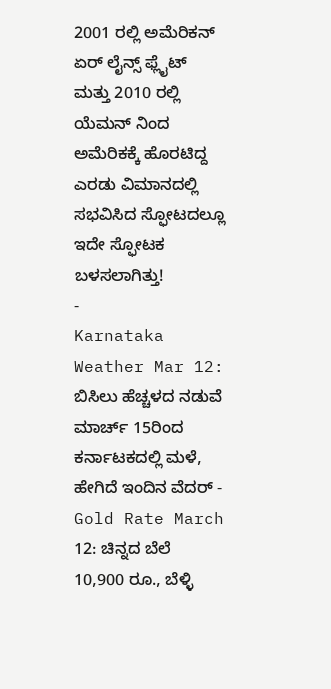2001 ರಲ್ಲಿ ಅಮೆರಿಕನ್ ಏರ್ ಲೈನ್ಸ್ ಫ್ಲೈಟ್ ಮತ್ತು 2010 ರಲ್ಲಿ ಯೆಮನ್ ನಿಂದ ಅಮೆರಿಕಕ್ಕೆ ಹೊರಟಿದ್ದ ಎರಡು ವಿಮಾನದಲ್ಲಿ ಸಭವಿಸಿದ ಸ್ಫೋಟದಲ್ಲೂ ಇದೇ ಸ್ಫೋಟಕ ಬಳಸಲಾಗಿತ್ತು!
-
Karnataka Weather Mar 12: ಬಿಸಿಲು ಹೆಚ್ಚಳದ ನಡುವೆ ಮಾರ್ಚ್ 15ರಿಂದ ಕರ್ನಾಟಕದಲ್ಲಿ ಮಳೆ, ಹೇಗಿದೆ ಇಂದಿನ ವೆದರ್ -
Gold Rate March 12: ಚಿನ್ನದ ಬೆಲೆ 10,900 ರೂ., ಬೆಳ್ಳಿ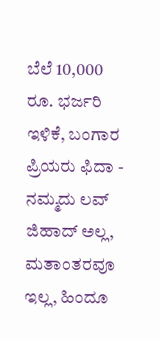ಬೆಲೆ 10,000 ರೂ. ಭರ್ಜರಿ ಇಳಿಕೆ, ಬಂಗಾರ ಪ್ರಿಯರು ಫಿದಾ -
ನಮ್ಮದು ಲವ್ ಜಿಹಾದ್ ಅಲ್ಲ, ಮತಾಂತರವೂ ಇಲ್ಲ, ಹಿಂದೂ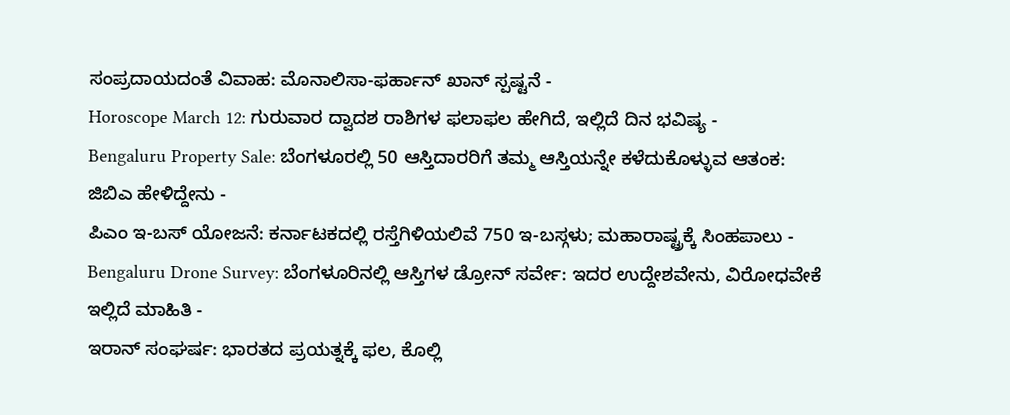ಸಂಪ್ರದಾಯದಂತೆ ವಿವಾಹ: ಮೊನಾಲಿಸಾ-ಫರ್ಹಾನ್ ಖಾನ್ ಸ್ಪಷ್ಟನೆ -
Horoscope March 12: ಗುರುವಾರ ದ್ವಾದಶ ರಾಶಿಗಳ ಫಲಾಫಲ ಹೇಗಿದೆ, ಇಲ್ಲಿದೆ ದಿನ ಭವಿಷ್ಯ -
Bengaluru Property Sale: ಬೆಂಗಳೂರಲ್ಲಿ 50 ಆಸ್ತಿದಾರರಿಗೆ ತಮ್ಮ ಆಸ್ತಿಯನ್ನೇ ಕಳೆದುಕೊಳ್ಳುವ ಆತಂಕ: ಜಿಬಿಎ ಹೇಳಿದ್ದೇನು -
ಪಿಎಂ ಇ-ಬಸ್ ಯೋಜನೆ: ಕರ್ನಾಟಕದಲ್ಲಿ ರಸ್ತೆಗಿಳಿಯಲಿವೆ 750 ಇ-ಬಸ್ಗಳು; ಮಹಾರಾಷ್ಟ್ರಕ್ಕೆ ಸಿಂಹಪಾಲು -
Bengaluru Drone Survey: ಬೆಂಗಳೂರಿನಲ್ಲಿ ಆಸ್ತಿಗಳ ಡ್ರೋನ್ ಸರ್ವೇ: ಇದರ ಉದ್ದೇಶವೇನು, ವಿರೋಧವೇಕೆ ಇಲ್ಲಿದೆ ಮಾಹಿತಿ -
ಇರಾನ್ ಸಂಘರ್ಷ: ಭಾರತದ ಪ್ರಯತ್ನಕ್ಕೆ ಫಲ, ಕೊಲ್ಲಿ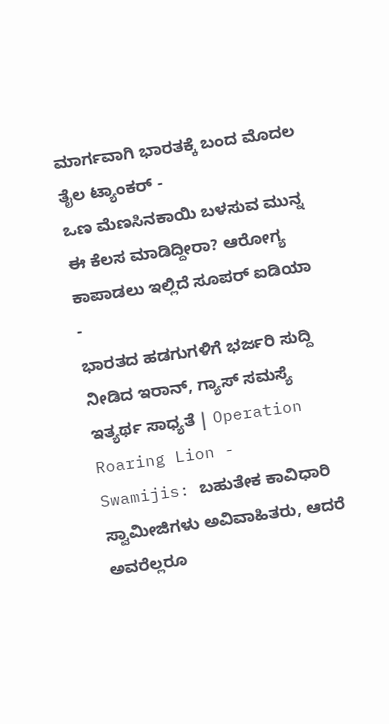ಮಾರ್ಗವಾಗಿ ಭಾರತಕ್ಕೆ ಬಂದ ಮೊದಲ ತೈಲ ಟ್ಯಾಂಕರ್ -
ಒಣ ಮೆಣಸಿನಕಾಯಿ ಬಳಸುವ ಮುನ್ನ ಈ ಕೆಲಸ ಮಾಡಿದ್ದೀರಾ? ಆರೋಗ್ಯ ಕಾಪಾಡಲು ಇಲ್ಲಿದೆ ಸೂಪರ್ ಐಡಿಯಾ -
ಭಾರತದ ಹಡಗುಗಳಿಗೆ ಭರ್ಜರಿ ಸುದ್ದಿ ನೀಡಿದ ಇರಾನ್, ಗ್ಯಾಸ್ ಸಮಸ್ಯೆ ಇತ್ಯರ್ಥ ಸಾಧ್ಯತೆ | Operation Roaring Lion -
Swamijis: ಬಹುತೇಕ ಕಾವಿಧಾರಿ ಸ್ವಾಮೀಜಿಗಳು ಅವಿವಾಹಿತರು, ಆದರೆ ಅವರೆಲ್ಲರೂ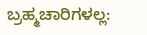ಬ್ರಹ್ಮಚಾರಿಗಳಲ್ಲ: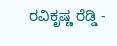ರವಿಕೃಷ್ಣ ರೆಡ್ಡಿ -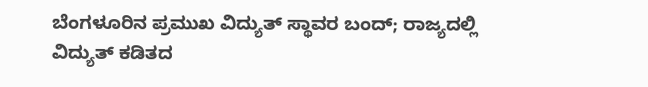ಬೆಂಗಳೂರಿನ ಪ್ರಮುಖ ವಿದ್ಯುತ್ ಸ್ಥಾವರ ಬಂದ್; ರಾಜ್ಯದಲ್ಲಿ ವಿದ್ಯುತ್ ಕಡಿತದ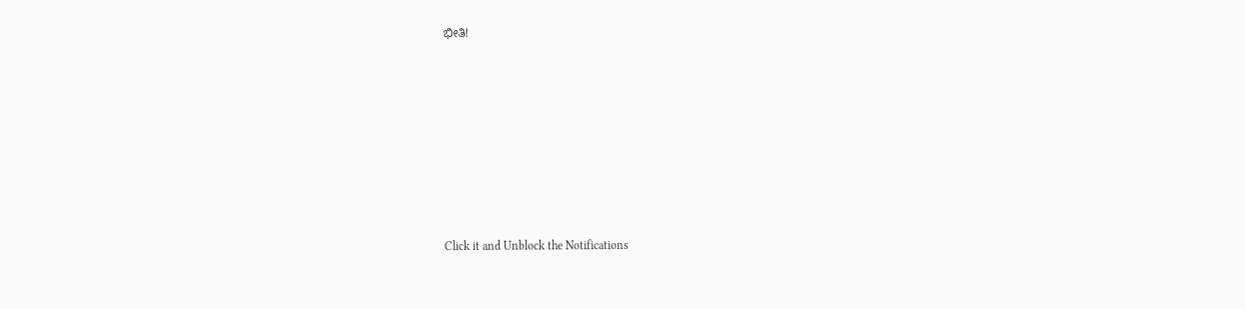ಭೀತಿ!












Click it and Unblock the Notifications